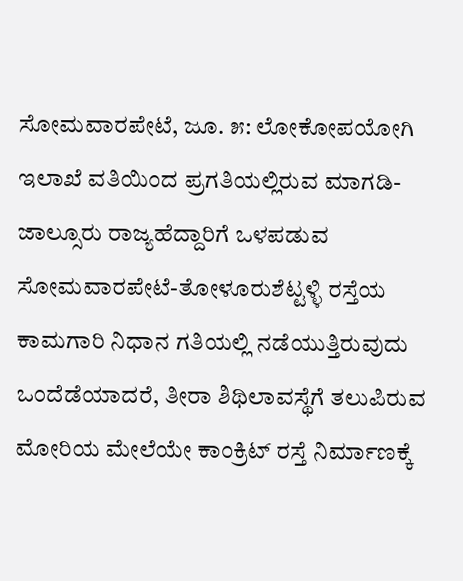ಸೋಮವಾರಪೇಟೆ, ಜೂ. ೫: ಲೋಕೋಪಯೋಗಿ ಇಲಾಖೆ ವತಿಯಿಂದ ಪ್ರಗತಿಯಲ್ಲಿರುವ ಮಾಗಡಿ-ಜಾಲ್ಸೂರು ರಾಜ್ಯಹೆದ್ದಾರಿಗೆ ಒಳಪಡುವ ಸೋಮವಾರಪೇಟೆ-ತೋಳೂರುಶೆಟ್ಟಳ್ಳಿ ರಸ್ತೆಯ ಕಾಮಗಾರಿ ನಿಧಾನ ಗತಿಯಲ್ಲಿ ನಡೆಯುತ್ತಿರುವುದು ಒಂದೆಡೆಯಾದರೆ, ತೀರಾ ಶಿಥಿಲಾವಸ್ಥೆಗೆ ತಲುಪಿರುವ ಮೋರಿಯ ಮೇಲೆಯೇ ಕಾಂಕ್ರಿಟ್ ರಸ್ತೆ ನಿರ್ಮಾಣಕ್ಕೆ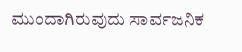ಮುಂದಾಗಿರುವುದು ಸಾರ್ವಜನಿಕ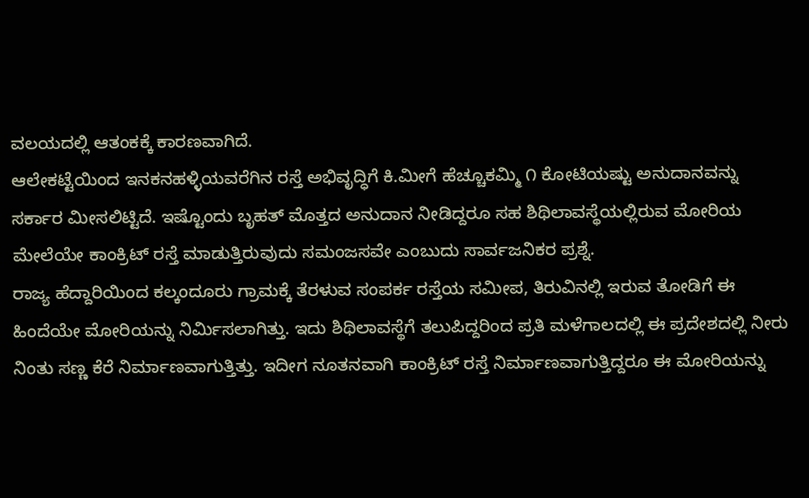ವಲಯದಲ್ಲಿ ಆತಂಕಕ್ಕೆ ಕಾರಣವಾಗಿದೆ.
ಆಲೇಕಟ್ಟೆಯಿಂದ ಇನಕನಹಳ್ಳಿಯವರೆಗಿನ ರಸ್ತೆ ಅಭಿವೃದ್ಧಿಗೆ ಕಿ.ಮೀಗೆ ಹೆಚ್ಚೂಕಮ್ಮಿ ೧ ಕೋಟಿಯಷ್ಟು ಅನುದಾನವನ್ನು ಸರ್ಕಾರ ಮೀಸಲಿಟ್ಟಿದೆ. ಇಷ್ಟೊಂದು ಬೃಹತ್ ಮೊತ್ತದ ಅನುದಾನ ನೀಡಿದ್ದರೂ ಸಹ ಶಿಥಿಲಾವಸ್ಥೆಯಲ್ಲಿರುವ ಮೋರಿಯ ಮೇಲೆಯೇ ಕಾಂಕ್ರಿಟ್ ರಸ್ತೆ ಮಾಡುತ್ತಿರುವುದು ಸಮಂಜಸವೇ ಎಂಬುದು ಸಾರ್ವಜನಿಕರ ಪ್ರಶ್ನೆ.
ರಾಜ್ಯ ಹೆದ್ದಾರಿಯಿಂದ ಕಲ್ಕಂದೂರು ಗ್ರಾಮಕ್ಕೆ ತೆರಳುವ ಸಂಪರ್ಕ ರಸ್ತೆಯ ಸಮೀಪ, ತಿರುವಿನಲ್ಲಿ ಇರುವ ತೋಡಿಗೆ ಈ ಹಿಂದೆಯೇ ಮೋರಿಯನ್ನು ನಿರ್ಮಿಸಲಾಗಿತ್ತು. ಇದು ಶಿಥಿಲಾವಸ್ಥೆಗೆ ತಲುಪಿದ್ದರಿಂದ ಪ್ರತಿ ಮಳೆಗಾಲದಲ್ಲಿ ಈ ಪ್ರದೇಶದಲ್ಲಿ ನೀರು ನಿಂತು ಸಣ್ಣ ಕೆರೆ ನಿರ್ಮಾಣವಾಗುತ್ತಿತ್ತು. ಇದೀಗ ನೂತನವಾಗಿ ಕಾಂಕ್ರಿಟ್ ರಸ್ತೆ ನಿರ್ಮಾಣವಾಗುತ್ತಿದ್ದರೂ ಈ ಮೋರಿಯನ್ನು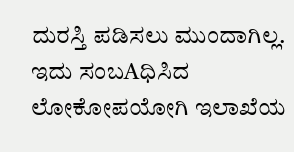ದುರಸ್ತಿ ಪಡಿಸಲು ಮುಂದಾಗಿಲ್ಲ.
ಇದು ಸಂಬAಧಿಸಿದ ಲೋಕೋಪಯೋಗಿ ಇಲಾಖೆಯ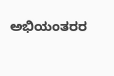ಅಭಿಯಂತರರ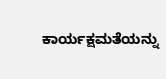ಕಾರ್ಯಕ್ಷಮತೆಯನ್ನು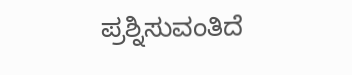ಪ್ರಶ್ನಿಸುವಂತಿದೆ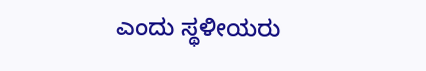ಎಂದು ಸ್ಥಳೀಯರು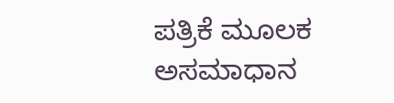ಪತ್ರಿಕೆ ಮೂಲಕ ಅಸಮಾಧಾನ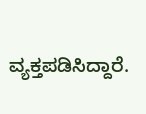ವ್ಯಕ್ತಪಡಿಸಿದ್ದಾರೆ.